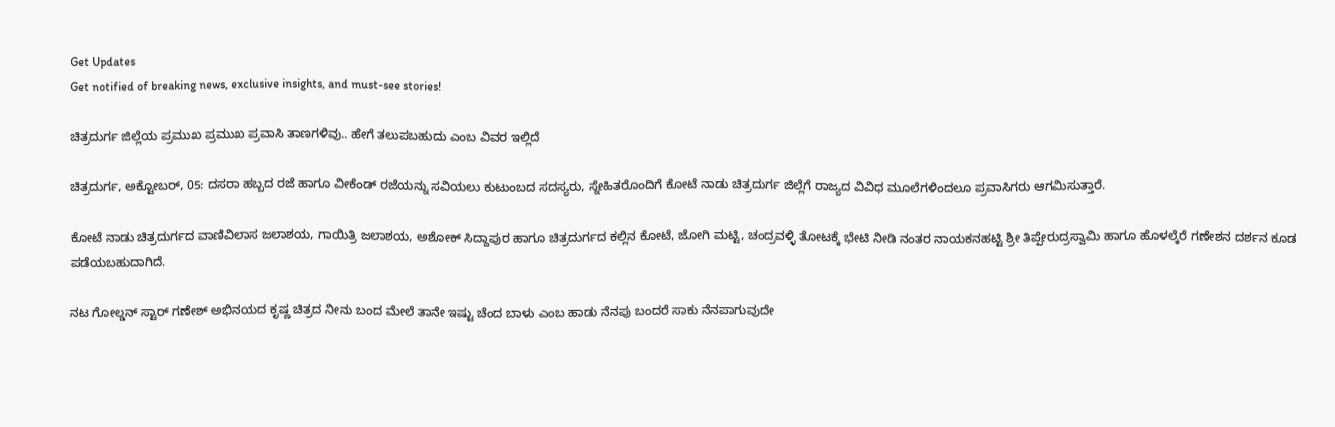Get Updates
Get notified of breaking news, exclusive insights, and must-see stories!

ಚಿತ್ರದುರ್ಗ ಜಿಲ್ಲೆಯ ಪ್ರಮುಖ ಪ್ರಮುಖ ಪ್ರವಾಸಿ ತಾಣಗಳಿವು.. ಹೇಗೆ ತಲುಪಬಹುದು ಎಂಬ ವಿವರ ಇಲ್ಲಿದೆ

ಚಿತ್ರದುರ್ಗ, ಅಕ್ಟೋಬರ್‌, 05: ದಸರಾ ಹಬ್ಬದ ರಜೆ ಹಾಗೂ ವೀಕೆಂಡ್ ರಜೆಯನ್ನು ಸವಿಯಲು ಕುಟುಂಬದ ಸದಸ್ಯರು, ಸ್ನೇಹಿತರೊಂದಿಗೆ ಕೋಟೆ ನಾಡು ಚಿತ್ರದುರ್ಗ ಜಿಲ್ಲೆಗೆ ರಾಜ್ಯದ ವಿವಿಧ ಮೂಲೆಗಳಿಂದಲೂ ಪ್ರವಾಸಿಗರು ಆಗಮಿಸುತ್ತಾರೆ.

ಕೋಟೆ ನಾಡು ಚಿತ್ರದುರ್ಗದ ವಾಣಿವಿಲಾಸ ಜಲಾಶಯ, ಗಾಯಿತ್ರಿ ಜಲಾಶಯ, ಅಶೋಕ್ ಸಿದ್ದಾಪುರ ಹಾಗೂ ಚಿತ್ರದುರ್ಗದ ಕಲ್ಲಿನ ಕೋಟೆ, ಜೋಗಿ ಮಟ್ಟಿ, ಚಂದ್ರವಳ್ಳಿ ತೋಟಕ್ಕೆ ಭೇಟಿ ನೀಡಿ ನಂತರ ನಾಯಕನಹಟ್ಟಿ ಶ್ರೀ ತಿಪ್ಪೇರುದ್ರಸ್ವಾಮಿ ಹಾಗೂ ಹೊಳಲ್ಕೆರೆ ಗಣೇಶನ ದರ್ಶನ ಕೂಡ ಪಡೆಯಬಹುದಾಗಿದೆ.

ನಟ ಗೋಲ್ಡನ್ ಸ್ಟಾರ್ ಗಣೇಶ್ ಅಭಿನಯದ ಕೃಷ್ಣ ಚಿತ್ರದ ನೀನು ಬಂದ ಮೇಲೆ ತಾನೇ ಇಷ್ಟು ಚೆಂದ ಬಾಳು ಎಂಬ ಹಾಡು ನೆನಪು ಬಂದರೆ ಸಾಕು ನೆನಪಾಗುವುದೇ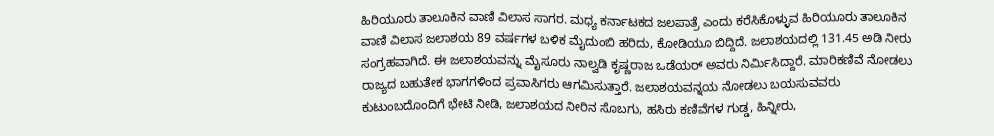ಹಿರಿಯೂರು ತಾಲೂಕಿನ ವಾಣಿ ವಿಲಾಸ ಸಾಗರ. ಮಧ್ಯ ಕರ್ನಾಟಕದ ಜಲಪಾತ್ರೆ ಎಂದು ಕರೆಸಿಕೊಳ್ಳುವ ಹಿರಿಯೂರು ತಾಲೂಕಿನ ವಾಣಿ ವಿಲಾಸ ಜಲಾಶಯ 89 ವರ್ಷಗಳ ಬಳಿಕ ಮೈದುಂಬಿ ಹರಿದು, ಕೋಡಿಯೂ ಬಿದ್ದಿದೆ. ಜಲಾಶಯದಲ್ಲಿ 131.45 ಅಡಿ ನೀರು ಸಂಗ್ರಹವಾಗಿದೆ. ಈ ಜಲಾಶಯವನ್ನು ಮೈಸೂರು ನಾಲ್ವಡಿ ಕೃಷ್ಣರಾಜ ಒಡೆಯರ್ ಅವರು ನಿರ್ಮಿಸಿದ್ದಾರೆ. ಮಾರಿಕಣಿವೆ ನೋಡಲು ರಾಜ್ಯದ ಬಹುತೇಕ ಭಾಗಗಳಿಂದ ಪ್ರವಾಸಿಗರು ಆಗಮಿಸುತ್ತಾರೆ. ಜಲಾಶಯವನ್ನಯ ನೋಡಲು ಬಯಸುವವರು ಕುಟುಂಬದೊಂದಿಗೆ ಭೇಟಿ ನೀಡಿ, ಜಲಾಶಯದ ನೀರಿನ ಸೊಬಗು, ಹಸಿರು ಕಣಿವೆಗಳ ಗುಡ್ಡ, ಹಿನ್ನೀರು,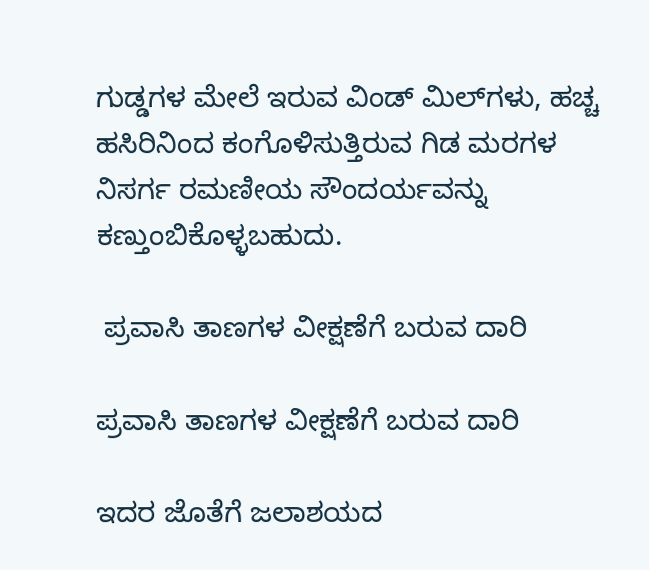ಗುಡ್ಡಗಳ ಮೇಲೆ ಇರುವ ವಿಂಡ್ ಮಿಲ್‌ಗಳು, ಹಚ್ಚ ಹಸಿರಿನಿಂದ ಕಂಗೊಳಿಸುತ್ತಿರುವ ಗಿಡ ಮರಗಳ ನಿಸರ್ಗ ರಮಣೀಯ ಸೌಂದರ್ಯವನ್ನು ಕಣ್ತುಂಬಿಕೊಳ್ಳಬಹುದು.

 ಪ್ರವಾಸಿ ತಾಣಗಳ ವೀಕ್ಷಣೆಗೆ ಬರುವ ದಾರಿ

ಪ್ರವಾಸಿ ತಾಣಗಳ ವೀಕ್ಷಣೆಗೆ ಬರುವ ದಾರಿ

ಇದರ ಜೊತೆಗೆ ಜಲಾಶಯದ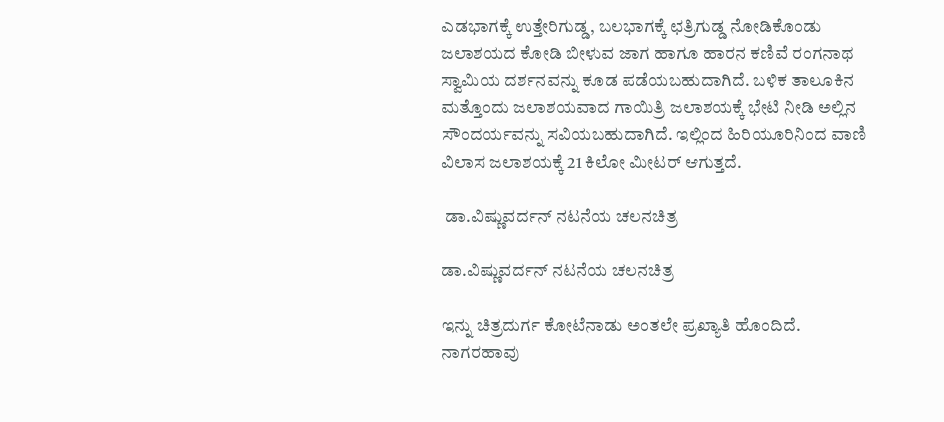ಎಡಭಾಗಕ್ಕೆ ಉತ್ತೇರಿಗುಡ್ಡ, ಬಲಭಾಗಕ್ಕೆ ಛತ್ರಿಗುಡ್ಡ ನೋಡಿಕೊಂಡು ಜಲಾಶಯದ ಕೋಡಿ ಬೀಳುವ ಜಾಗ ಹಾಗೂ ಹಾರನ ಕಣಿವೆ ರಂಗನಾಥ ಸ್ವಾಮಿಯ ದರ್ಶನವನ್ನು ಕೂಡ ಪಡೆಯಬಹುದಾಗಿದೆ. ಬಳಿಕ ತಾಲೂಕಿನ ಮತ್ತೊಂದು ಜಲಾಶಯವಾದ ಗಾಯಿತ್ರಿ ಜಲಾಶಯಕ್ಕೆ ಭೇಟಿ ನೀಡಿ ಅಲ್ಲಿನ ಸೌಂದರ್ಯವನ್ನು ಸವಿಯಬಹುದಾಗಿದೆ. ಇಲ್ಲಿಂದ ಹಿರಿಯೂರಿನಿಂದ ವಾಣಿ ವಿಲಾಸ ಜಲಾಶಯಕ್ಕೆ 21 ಕಿಲೋ ಮೀಟರ್‌ ಆಗುತ್ತದೆ.

 ಡಾ.ವಿಷ್ಣುವರ್ದನ್‌ ನಟನೆಯ ಚಲನಚಿತ್ರ

ಡಾ.ವಿಷ್ಣುವರ್ದನ್‌ ನಟನೆಯ ಚಲನಚಿತ್ರ

ಇನ್ನು ಚಿತ್ರದುರ್ಗ ಕೋಟೆನಾಡು ಅಂತಲೇ ಪ್ರಖ್ಯಾತಿ ಹೊಂದಿದೆ. ನಾಗರಹಾವು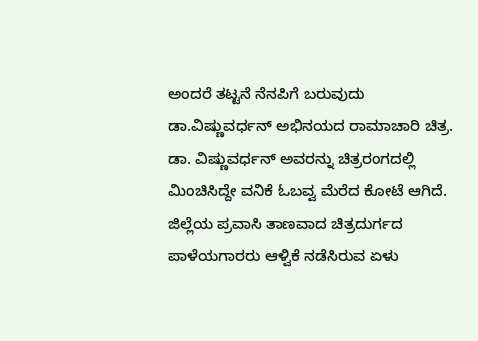ಅಂದರೆ ತಟ್ಟನೆ ನೆನಪಿಗೆ ಬರುವುದು ಡಾ.ವಿಷ್ಣುವರ್ಧನ್‌ ಅಭಿನಯದ ರಾಮಾಚಾರಿ ಚಿತ್ರ. ಡಾ. ವಿಷ್ಣುವರ್ಧನ್ ಅವರನ್ನು ಚಿತ್ರರಂಗದಲ್ಲಿ ಮಿಂಚಿಸಿದ್ದೇ ವನಿಕೆ ಓಬವ್ವ ಮೆರೆದ ಕೋಟೆ ಆಗಿದೆ. ಜಿಲ್ಲೆಯ ಪ್ರವಾಸಿ ತಾಣವಾದ ಚಿತ್ರದುರ್ಗದ ಪಾಳೆಯಗಾರರು ಆಳ್ವಿಕೆ ನಡೆಸಿರುವ ಏಳು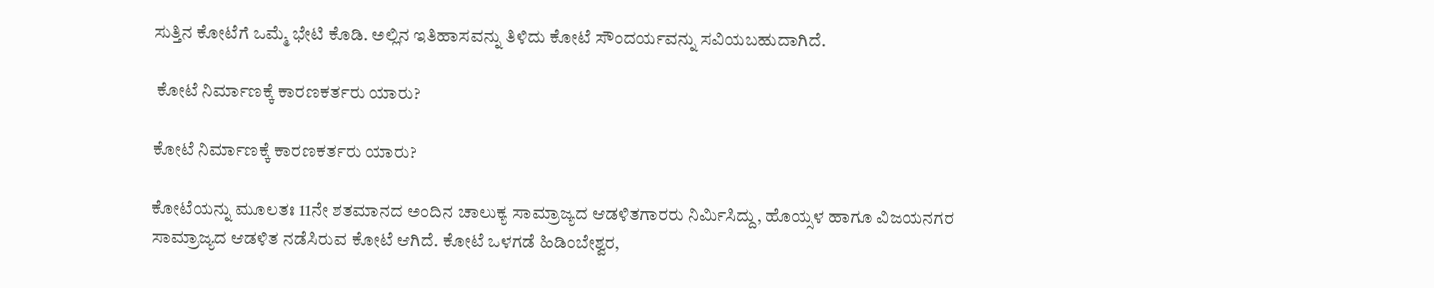ಸುತ್ತಿನ ಕೋಟೆಗೆ ಒಮ್ಮೆ ಭೇಟಿ ಕೊಡಿ. ಅಲ್ಲಿನ ಇತಿಹಾಸವನ್ನು ತಿಳಿದು ಕೋಟೆ ಸೌಂದರ್ಯವನ್ನು ಸವಿಯಬಹುದಾಗಿದೆ.

 ಕೋಟೆ ನಿರ್ಮಾಣಕ್ಕೆ ಕಾರಣಕರ್ತರು ಯಾರು?

ಕೋಟೆ ನಿರ್ಮಾಣಕ್ಕೆ ಕಾರಣಕರ್ತರು ಯಾರು?

ಕೋಟೆಯನ್ನು ಮೂಲತಃ 11ನೇ ಶತಮಾನದ ಅಂದಿನ ಚಾಲುಕ್ಯ ಸಾಮ್ರಾಜ್ಯದ ಆಡಳಿತಗಾರರು ನಿರ್ಮಿಸಿದ್ದು, ಹೊಯ್ಸಳ ಹಾಗೂ ವಿಜಯನಗರ ಸಾಮ್ರಾಜ್ಯದ ಆಡಳಿತ ನಡೆಸಿರುವ ಕೋಟೆ ಆಗಿದೆ. ಕೋಟೆ ಒಳಗಡೆ ಹಿಡಿಂಬೇಶ್ವರ,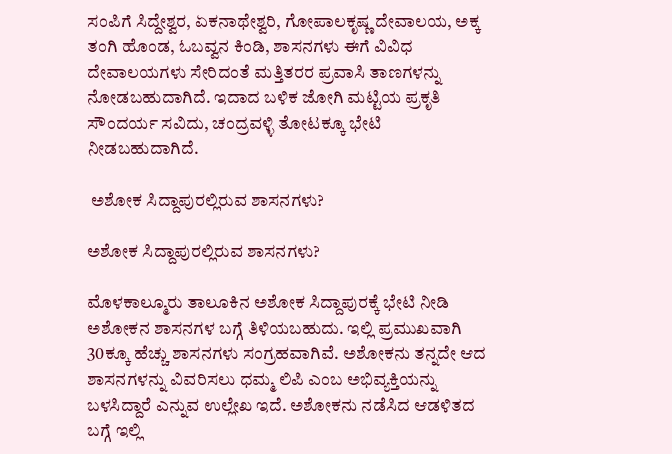ಸಂಪಿಗೆ ಸಿದ್ದೇಶ್ವರ, ಏಕನಾಥೇಶ್ವರಿ, ಗೋಪಾಲಕೃಷ್ಣ ದೇವಾಲಯ, ಅಕ್ಕ ತಂಗಿ ಹೊಂಡ, ಓಬವ್ವನ ಕಿಂಡಿ, ಶಾಸನಗಳು ಈಗೆ ವಿವಿಧ ದೇವಾಲಯಗಳು ಸೇರಿದಂತೆ ಮತ್ತಿತರರ ಪ್ರವಾಸಿ ತಾಣಗಳನ್ನು ನೋಡಬಹುದಾಗಿದೆ. ಇದಾದ ಬಳಿಕ ಜೋಗಿ ಮಟ್ಟಿಯ ಪ್ರಕೃತಿ ಸೌಂದರ್ಯ ಸವಿದು, ಚಂದ್ರವಳ್ಳಿ ತೋಟಕ್ಕೂ ಭೇಟಿ ನೀಡಬಹುದಾಗಿದೆ.

 ಅಶೋಕ ಸಿದ್ದಾಪುರಲ್ಲಿರುವ ಶಾಸನಗಳು?

ಅಶೋಕ ಸಿದ್ದಾಪುರಲ್ಲಿರುವ ಶಾಸನಗಳು?

ಮೊಳಕಾಲ್ಮೂರು ತಾಲೂಕಿನ ಅಶೋಕ ಸಿದ್ದಾಪುರಕ್ಕೆ ಭೇಟಿ ನೀಡಿ ಅಶೋಕನ ಶಾಸನಗಳ ಬಗ್ಗೆ ತಿಳಿಯಬಹುದು. ಇಲ್ಲಿ ಪ್ರಮುಖವಾಗಿ 30ಕ್ಕೂ ಹೆಚ್ಚು ಶಾಸನಗಳು ಸಂಗ್ರಹವಾಗಿವೆ. ಅಶೋಕನು ತನ್ನದೇ ಆದ ಶಾಸನಗಳನ್ನು ವಿವರಿಸಲು ಧಮ್ಮ ಲಿಪಿ ಎಂಬ ಅಭಿವ್ಯಕ್ತಿಯನ್ನು ಬಳಸಿದ್ದಾರೆ ಎನ್ನುವ ಉಲ್ಲೇಖ ಇದೆ. ಅಶೋಕನು ನಡೆಸಿದ ಆಡಳಿತದ ಬಗ್ಗೆ ಇಲ್ಲಿ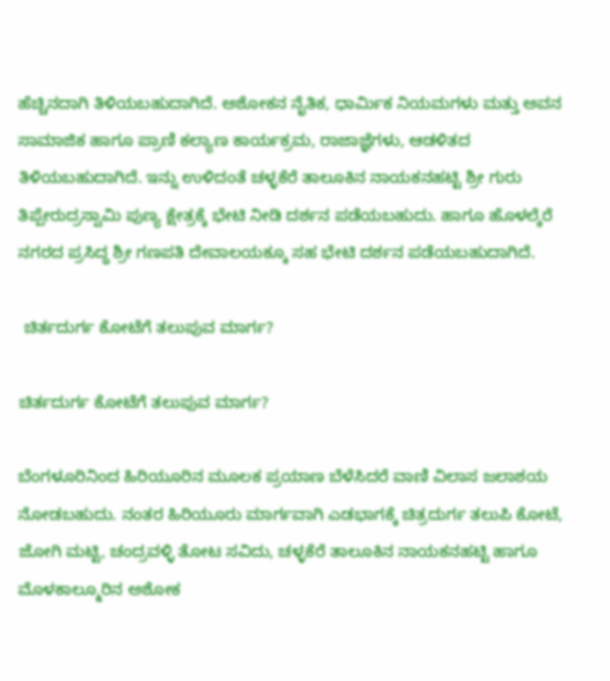ಹೆಚ್ಚಿನದಾಗಿ ತಿಳಿಯಬಹುದಾಗಿದೆ. ಅಶೋಕನ ನೈತಿಕ, ಧಾರ್ಮಿಕ ನಿಯಮಗಳು ಮತ್ತು ಅವನ ಸಾಮಾಜಿಕ ಹಾಗೂ ಪ್ರಾಣಿ ಕಲ್ಯಾಣ ಕಾರ್ಯಕ್ರಮ, ರಾಜಾಜ್ಞೆಗಳು, ಆಡಳಿತದ ತಿಳಿಯಬಹುದಾಗಿದೆ. ಇನ್ನು ಉಳಿದಂತೆ ಚಳ್ಳಕೆರೆ ತಾಲೂಕಿನ ನಾಯಕನಹಟ್ಟಿ ಶ್ರೀ ಗುರು ತಿಪ್ಪೇರುದ್ರಸ್ವಾಮಿ ಪುಣ್ಯ ಕ್ಷೇತ್ರಕ್ಕೆ ಭೇಟಿ ನೀಡಿ ದರ್ಶನ ಪಡೆಯಬಹುದು. ಹಾಗೂ ಹೊಳಲ್ಕೆರೆ ನಗರದ ಪ್ರಸಿದ್ಧ ಶ್ರೀ ಗಣಪತಿ ದೇವಾಲಯಕ್ಕೂ ಸಹ ಭೇಟಿ ದರ್ಶನ ಪಡೆಯಬಹುದಾಗಿದೆ.

 ಚಿರ್ತದುರ್ಗ ಕೋಟೆಗೆ ತಲುಪುವ ಮಾರ್ಗ?

ಚಿರ್ತದುರ್ಗ ಕೋಟೆಗೆ ತಲುಪುವ ಮಾರ್ಗ?

ಬೆಂಗಳೂರಿನಿಂದ ಹಿರಿಯೂರಿನ ಮೂಲಕ ಪ್ರಯಾಣ ಬೆಳೆಸಿದರೆ ವಾಣಿ ವಿಲಾಸ ಜಲಾಶಯ ನೋಡಬಹುದು. ನಂತರ ಹಿರಿಯೂರು ಮಾರ್ಗವಾಗಿ ಎಡಭಾಗಕ್ಕೆ ಚಿತ್ರದುರ್ಗ ತಲುಪಿ ಕೋಟೆ, ಜೋಗಿ ಮಟ್ಟಿ, ಚಂದ್ರವಳ್ಳಿ ತೋಟ ಸವಿದು, ಚಳ್ಳಕೆರೆ ತಾಲೂಕಿನ ನಾಯಕನಹಟ್ಟಿ ಹಾಗೂ ಮೊಳಕಾಲ್ಮೂರಿನ ಅಶೋಕ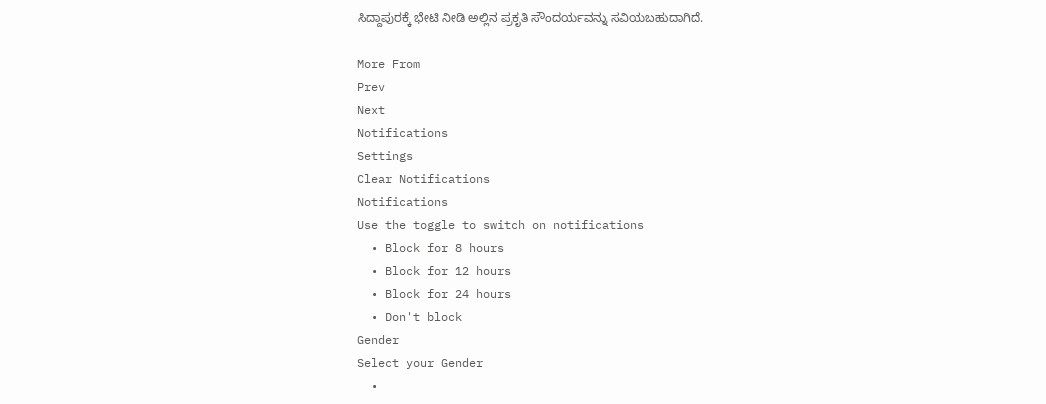ಸಿದ್ದಾಪುರಕ್ಕೆ ಭೇಟಿ ನೀಡಿ ಅಲ್ಲಿನ ಪ್ರಕೃತಿ ಸೌಂದರ್ಯವನ್ನು ಸವಿಯಬಹುದಾಗಿದೆ.

More From
Prev
Next
Notifications
Settings
Clear Notifications
Notifications
Use the toggle to switch on notifications
  • Block for 8 hours
  • Block for 12 hours
  • Block for 24 hours
  • Don't block
Gender
Select your Gender
  •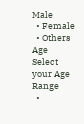Male
  • Female
  • Others
Age
Select your Age Range
  •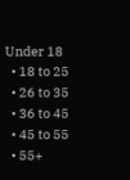Under 18
  • 18 to 25
  • 26 to 35
  • 36 to 45
  • 45 to 55
  • 55+